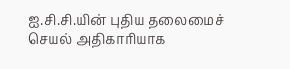ஐ.சி.சி.யின் புதிய தலைமைச் செயல் அதிகாரியாக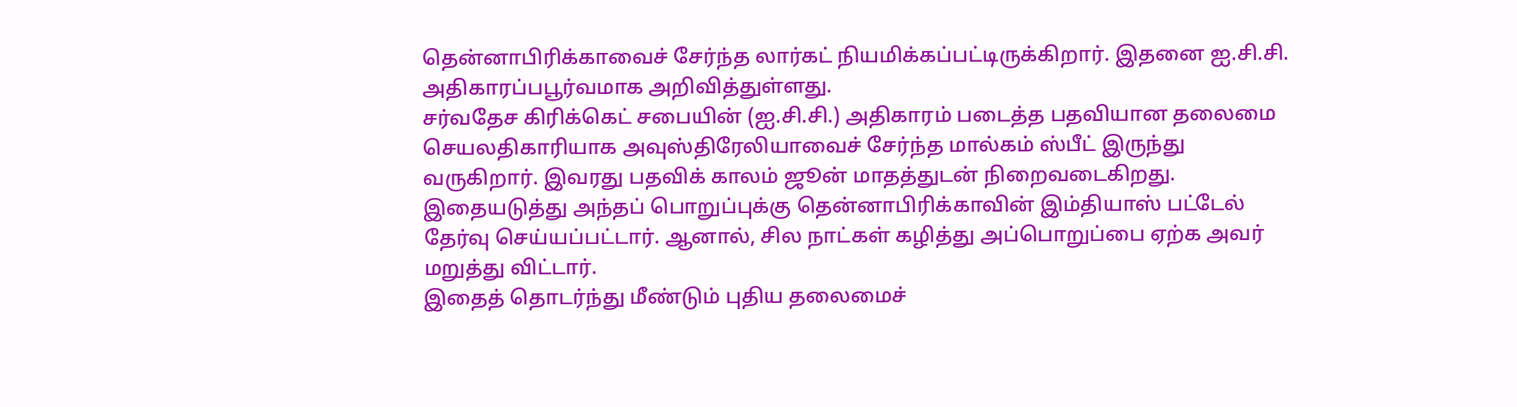தென்னாபிரிக்காவைச் சேர்ந்த லார்கட் நியமிக்கப்பட்டிருக்கிறார். இதனை ஐ.சி.சி. அதிகாரப்பபூர்வமாக அறிவித்துள்ளது.
சர்வதேச கிரிக்கெட் சபையின் (ஐ.சி.சி.) அதிகாரம் படைத்த பதவியான தலைமை செயலதிகாரியாக அவுஸ்திரேலியாவைச் சேர்ந்த மால்கம் ஸ்பீட் இருந்து வருகிறார். இவரது பதவிக் காலம் ஜூன் மாதத்துடன் நிறைவடைகிறது. இதையடுத்து அந்தப் பொறுப்புக்கு தென்னாபிரிக்காவின் இம்தியாஸ் பட்டேல் தேர்வு செய்யப்பட்டார். ஆனால், சில நாட்கள் கழித்து அப்பொறுப்பை ஏற்க அவர் மறுத்து விட்டார்.
இதைத் தொடர்ந்து மீண்டும் புதிய தலைமைச்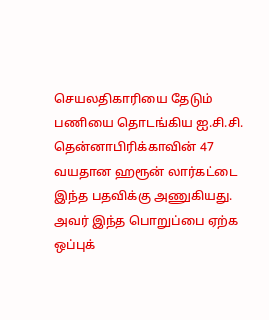செயலதிகாரியை தேடும் பணியை தொடங்கிய ஐ.சி.சி. தென்னாபிரிக்காவின் 47 வயதான ஹரூன் லார்கட்டை இந்த பதவிக்கு அணுகியது. அவர் இந்த பொறுப்பை ஏற்க ஒப்புக்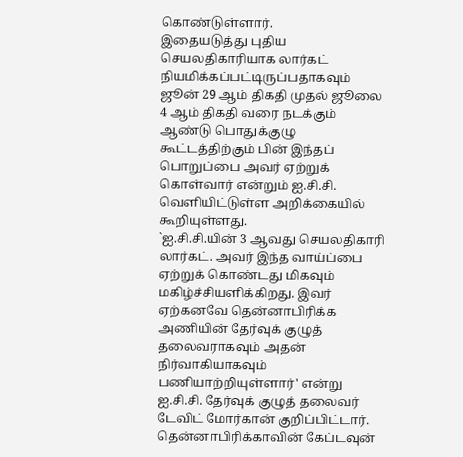கொண்டுள்ளார்.
இதையடுத்து புதிய செயலதிகாரியாக லார்கட் நியமிக்கப்பட்டிருப்பதாகவும் ஜூன் 29 ஆம் திகதி முதல் ஜூலை 4 ஆம் திகதி வரை நடக்கும் ஆண்டு பொதுக்குழு கூட்டத்திற்கும் பின் இந்தப் பொறுப்பை அவர் ஏற்றுக் கொள்வார் என்றும் ஐ.சி.சி. வெளியிட்டுள்ள அறிக்கையில் கூறியுள்ளது.
`ஐ.சி.சி.யின் 3 ஆவது செயலதிகாரி லார்கட். அவர் இந்த வாய்ப்பை ஏற்றுக் கொண்டது மிகவும் மகிழ்ச்சியளிக்கிறது. இவர் ஏற்கனவே தென்னாபிரிக்க அணியின் தேர்வுக் குழுத் தலைவராகவும் அதன் நிர்வாகியாகவும் பணியாற்றியுள்ளார்' என்று ஐ.சி.சி. தேர்வுக் குழுத் தலைவர் டேவிட் மோர்கான் குறிப்பிட்டார்.
தென்னாபிரிக்காவின் கேப்டவுன்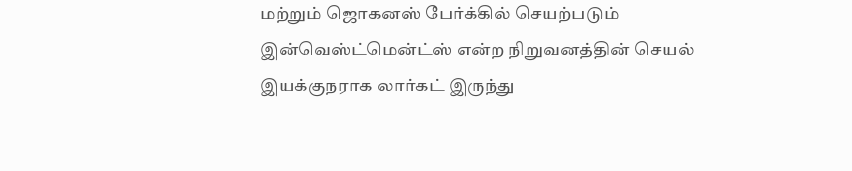மற்றும் ஜொகனஸ் பேர்க்கில் செயற்படும் இன்வெஸ்ட்மென்ட்ஸ் என்ற நிறுவனத்தின் செயல் இயக்குநராக லார்கட் இருந்து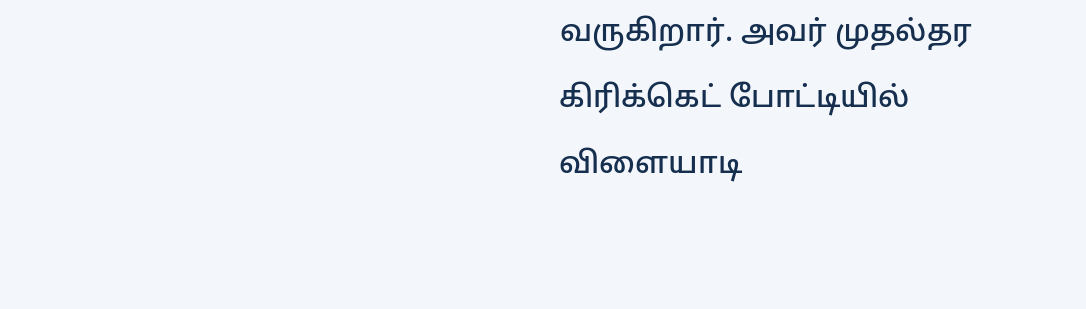வருகிறார். அவர் முதல்தர கிரிக்கெட் போட்டியில் விளையாடி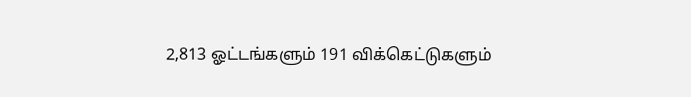2,813 ஓட்டங்களும் 191 விக்கெட்டுகளும்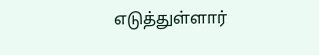எடுத்துள்ளார்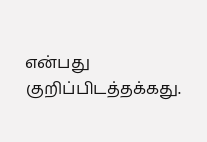என்பது குறிப்பிடத்தக்கது.